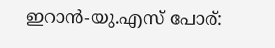ഇറാൻ-യു.എസ് പോര്: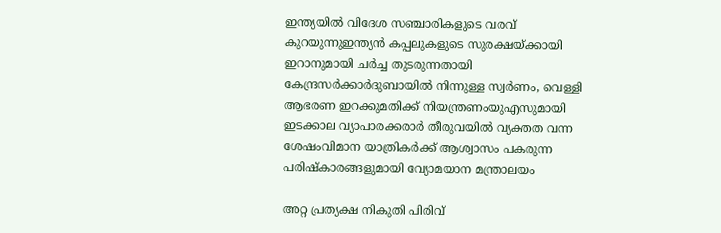ഇന്ത്യയില്‍ വിദേശ സഞ്ചാരികളുടെ വരവ് കുറയുന്നുഇന്ത്യൻ കപ്പലുകളുടെ സുരക്ഷയ്ക്കായി ഇറാനുമായി ചർച്ച തുടരുന്നതായി കേന്ദ്രസർക്കാർദുബായില്‍ നിന്നുള്ള സ്വര്‍ണം, വെള്ളി ആഭരണ ഇറക്കുമതിക്ക് നിയന്ത്രണംയുഎസുമായി ഇടക്കാല വ്യാപാരക്കരാർ തീരുവയില്‍ വ്യക്തത വന്ന ശേഷംവിമാന യാത്രികര്‍ക്ക് ആശ്വാസം പകരുന്ന പരിഷ്‌കാരങ്ങളുമായി വ്യോമയാന മന്ത്രാലയം

അറ്റ പ്രത്യക്ഷ നികുതി പിരിവ്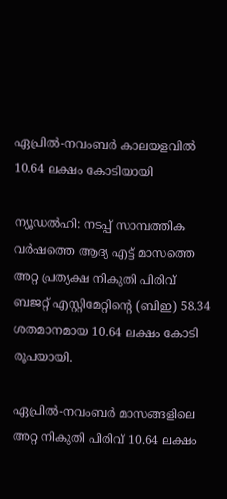ഏപ്രിൽ-നവംബർ കാലയളവിൽ 10.64 ലക്ഷം കോടിയായി

ന്യൂഡൽഹി: നടപ്പ് സാമ്പത്തിക വർഷത്തെ ആദ്യ എട്ട് മാസത്തെ അറ്റ പ്രത്യക്ഷ നികുതി പിരിവ് ബജറ്റ് എസ്റ്റിമേറ്റിന്റെ (ബിഇ) 58.34 ശതമാനമായ 10.64 ലക്ഷം കോടി രൂപയായി.

ഏപ്രിൽ-നവംബർ മാസങ്ങളിലെ അറ്റ നികുതി പിരിവ് 10.64 ലക്ഷം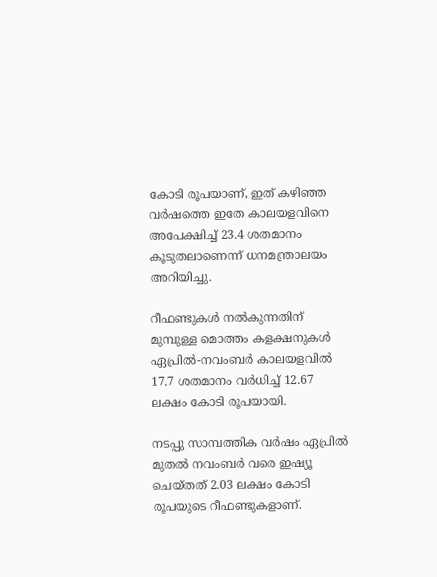കോടി രൂപയാണ്, ഇത് കഴിഞ്ഞ വർഷത്തെ ഇതേ കാലയളവിനെ അപേക്ഷിച്ച് 23.4 ശതമാനം കൂടുതലാണെന്ന് ധനമന്ത്രാലയം അറിയിച്ചു.

റീഫണ്ടുകൾ നൽകുന്നതിന് മുമ്പുള്ള മൊത്തം കളക്ഷനുകൾ ഏപ്രിൽ-നവംബർ കാലയളവിൽ 17.7 ശതമാനം വർധിച്ച് 12.67 ലക്ഷം കോടി രൂപയായി.

നടപ്പു സാമ്പത്തിക വർഷം ഏപ്രിൽ മുതൽ നവംബർ വരെ ഇഷ്യൂ ചെയ്തത് 2.03 ലക്ഷം കോടി രൂപയുടെ റീഫണ്ടുകളാണ്.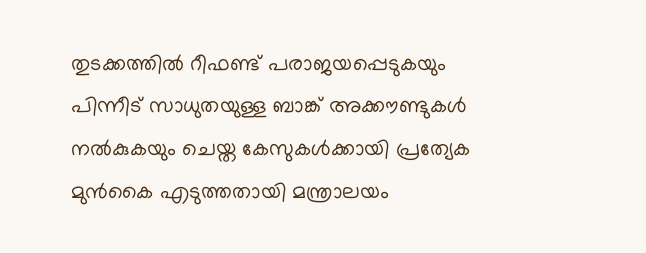തുടക്കത്തിൽ റീഫണ്ട് പരാജയപ്പെടുകയും പിന്നീട് സാധുതയുള്ള ബാങ്ക് അക്കൗണ്ടുകൾ നൽകുകയും ചെയ്ത കേസുകൾക്കായി പ്രത്യേക മുൻകൈ എടുത്തതായി മന്ത്രാലയം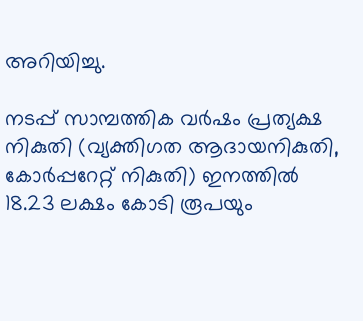അറിയിച്ചു.

നടപ്പ് സാമ്പത്തിക വർഷം പ്രത്യക്ഷ നികുതി (വ്യക്തിഗത ആദായനികുതി, കോർപ്പറേറ്റ് നികുതി) ഇനത്തിൽ 18.23 ലക്ഷം കോടി രൂപയും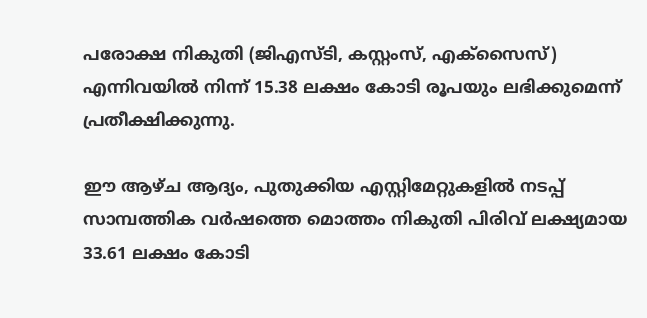പരോക്ഷ നികുതി (ജിഎസ്ടി, കസ്റ്റംസ്, എക്സൈസ്) എന്നിവയിൽ നിന്ന് 15.38 ലക്ഷം കോടി രൂപയും ലഭിക്കുമെന്ന് പ്രതീക്ഷിക്കുന്നു.

ഈ ആഴ്ച ആദ്യം, പുതുക്കിയ എസ്റ്റിമേറ്റുകളിൽ നടപ്പ് സാമ്പത്തിക വർഷത്തെ മൊത്തം നികുതി പിരിവ് ലക്ഷ്യമായ 33.61 ലക്ഷം കോടി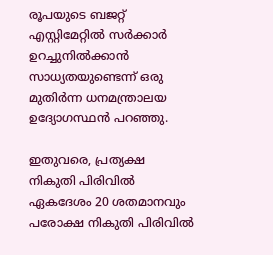രൂപയുടെ ബജറ്റ് എസ്റ്റിമേറ്റിൽ സർക്കാർ ഉറച്ചുനിൽക്കാൻ സാധ്യതയുണ്ടെന്ന് ഒരു മുതിർന്ന ധനമന്ത്രാലയ ഉദ്യോഗസ്ഥൻ പറഞ്ഞു.

ഇതുവരെ, പ്രത്യക്ഷ നികുതി പിരിവിൽ ഏകദേശം 20 ശതമാനവും പരോക്ഷ നികുതി പിരിവിൽ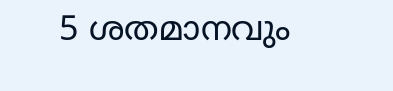5 ശതമാനവും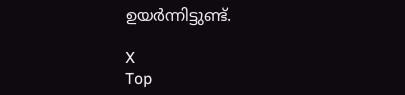ഉയർന്നിട്ടുണ്ട്.

X
Top